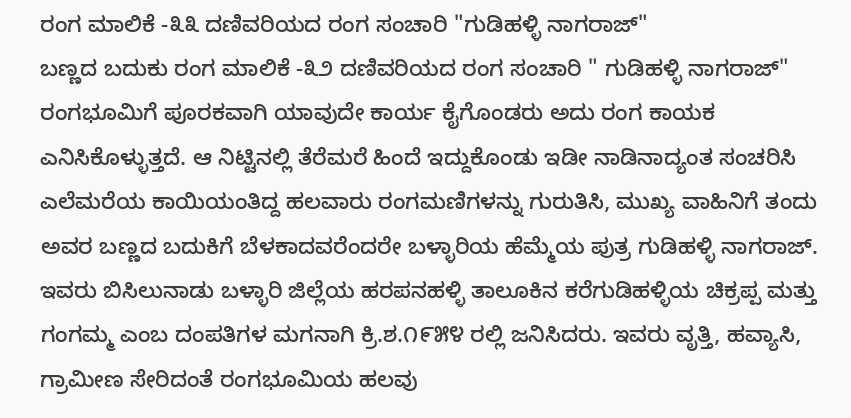ರಂಗ ಮಾಲಿಕೆ -೩೩ ದಣಿವರಿಯದ ರಂಗ ಸಂಚಾರಿ "ಗುಡಿಹಳ್ಳಿ ನಾಗರಾಜ್"
ಬಣ್ಣದ ಬದುಕು ರಂಗ ಮಾಲಿಕೆ -೩೨ ದಣಿವರಿಯದ ರಂಗ ಸಂಚಾರಿ " ಗುಡಿಹಳ್ಳಿ ನಾಗರಾಜ್" ರಂಗಭೂಮಿಗೆ ಪೂರಕವಾಗಿ ಯಾವುದೇ ಕಾರ್ಯ ಕೈಗೊಂಡರು ಅದು ರಂಗ ಕಾಯಕ ಎನಿಸಿಕೊಳ್ಳುತ್ತದೆ. ಆ ನಿಟ್ಟಿನಲ್ಲಿ ತೆರೆಮರೆ ಹಿಂದೆ ಇದ್ದುಕೊಂಡು ಇಡೀ ನಾಡಿನಾದ್ಯಂತ ಸಂಚರಿಸಿ ಎಲೆಮರೆಯ ಕಾಯಿಯಂತಿದ್ದ ಹಲವಾರು ರಂಗಮಣಿಗಳನ್ನು ಗುರುತಿಸಿ, ಮುಖ್ಯ ವಾಹಿನಿಗೆ ತಂದು ಅವರ ಬಣ್ಣದ ಬದುಕಿಗೆ ಬೆಳಕಾದವರೆಂದರೇ ಬಳ್ಳಾರಿಯ ಹೆಮ್ಮೆಯ ಪುತ್ರ ಗುಡಿಹಳ್ಳಿ ನಾಗರಾಜ್. ಇವರು ಬಿಸಿಲುನಾಡು ಬಳ್ಳಾರಿ ಜಿಲ್ಲೆಯ ಹರಪನಹಳ್ಳಿ ತಾಲೂಕಿನ ಕರೆಗುಡಿಹಳ್ಳಿಯ ಚಿಕ್ರಪ್ಪ ಮತ್ತು ಗಂಗಮ್ಮ ಎಂಬ ದಂಪತಿಗಳ ಮಗನಾಗಿ ಕ್ರಿ.ಶ.೧೯೫೪ ರಲ್ಲಿ ಜನಿಸಿದರು. ಇವರು ವೃತ್ತಿ, ಹವ್ಯಾಸಿ, ಗ್ರಾಮೀಣ ಸೇರಿದಂತೆ ರಂಗಭೂಮಿಯ ಹಲವು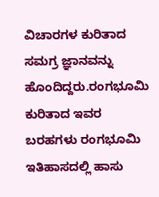ವಿಚಾರಗಳ ಕುರಿತಾದ ಸಮಗ್ರ ಜ್ಞಾನವನ್ನು ಹೊಂದಿದ್ದರು.ರಂಗಭೂಮಿ ಕುರಿತಾದ ಇವರ ಬರಹಗಳು ರಂಗಭೂಮಿ ಇತಿಹಾಸದಲ್ಲಿ ಹಾಸು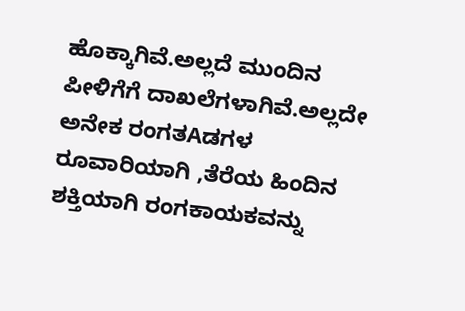ಹೊಕ್ಕಾಗಿವೆ.ಅಲ್ಲದೆ ಮುಂದಿನ ಪೀಳಿಗೆಗೆ ದಾಖಲೆಗಳಾಗಿವೆ.ಅಲ್ಲದೇ ಅನೇಕ ರಂಗತAಡಗಳ ರೂವಾರಿಯಾಗಿ ,ತೆರೆಯ ಹಿಂದಿನ ಶಕ್ತಿಯಾಗಿ ರಂಗಕಾಯಕವನ್ನು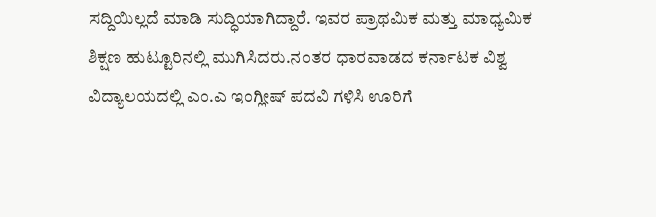ಸದ್ದಿಯಿಲ್ಲದೆ ಮಾಡಿ ಸುದ್ಧಿಯಾಗಿದ್ದಾರೆ. ಇವರ ಪ್ರಾಥಮಿಕ ಮತ್ತು ಮಾಧ್ಯಮಿಕ ಶಿಕ್ಷಣ ಹುಟ್ಟೂರಿನಲ್ಲಿ ಮುಗಿಸಿದರು.ನಂತರ ಧಾರವಾಡದ ಕರ್ನಾಟಕ ವಿಶ್ವ ವಿದ್ಯಾಲಯದಲ್ಲಿ ಎಂ.ಎ ಇಂಗ್ಲೀಷ್ ಪದವಿ ಗಳಿಸಿ ಊರಿಗೆ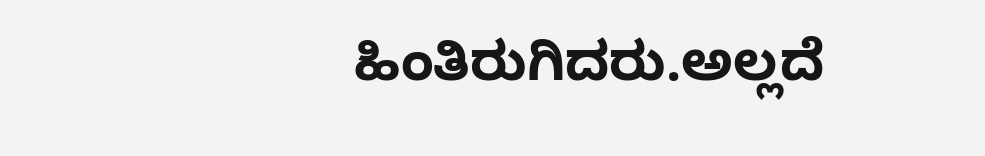ಹಿಂತಿರುಗಿದರು.ಅಲ್ಲದೆ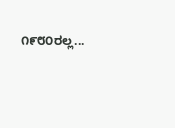೧೯೮೦ರಲ್ಲ...